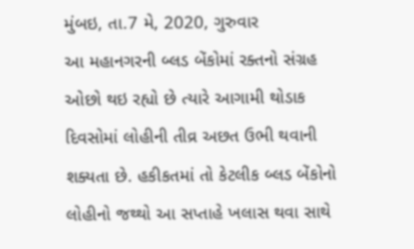મુંબઇ, તા.7 મે, 2020, ગુરુવાર
આ મહાનગરની બ્લડ બેંકોમાં રક્તનો સંગ્રહ ઓછો થઇ રહ્યો છે ત્યારે આગામી થોડાક દિવસોમાં લોહીની તીવ્ર અછત ઉભી થવાની શક્યતા છે. હકીકતમાં તો કેટલીક બ્લડ બેંકોનો લોહીનો જથ્થો આ સપ્તાહે ખલાસ થવા સાથે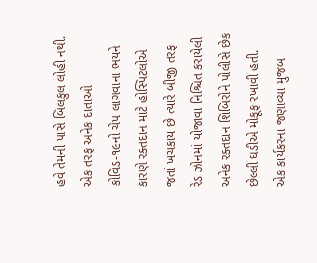હવે તેમની પાસે બિલકુલ લોહી નથી.
એક તરફ અનેક દાતાઓ કોવિડ-૧૯નો ચેપ લાગવાના ભયને કારણે રક્તદાન માટે હોસ્પિટલોએ જતાં ખચકાય છે ત્યારે બીજી તરફ રેડ ઝોનમાં યોજાવા નિશ્ચિત કરાયેલી અનેક રક્તદાન શિબિરોને પોલીસે છેક છેલ્લી ઘડીએ મોકૂફ રખાવી હતી.
એક કાર્યકરના જણાવ્યા મુજબ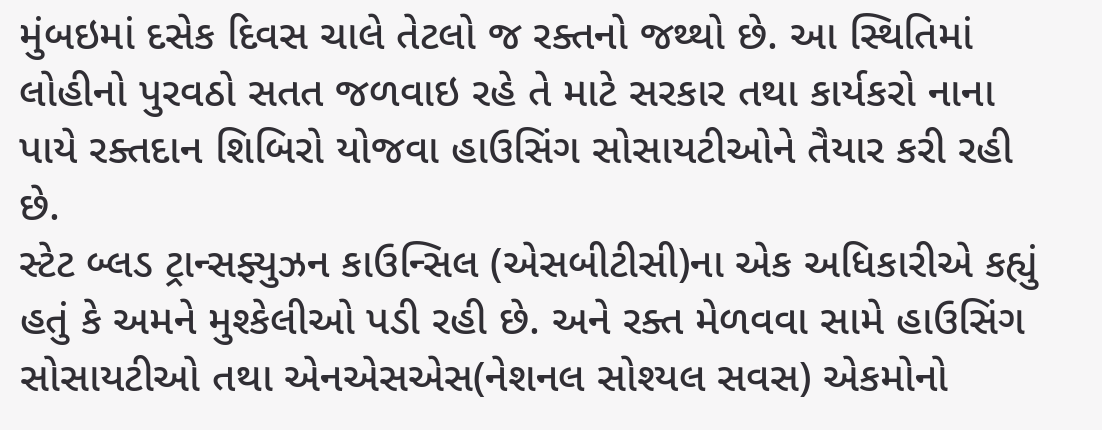મુંબઇમાં દસેક દિવસ ચાલે તેટલો જ રક્તનો જથ્થો છે. આ સ્થિતિમાં લોહીનો પુરવઠો સતત જળવાઇ રહે તે માટે સરકાર તથા કાર્યકરો નાના પાયે રક્તદાન શિબિરો યોજવા હાઉસિંગ સોસાયટીઓને તૈયાર કરી રહી છે.
સ્ટેટ બ્લડ ટ્રાન્સફ્યુઝન કાઉન્સિલ (એસબીટીસી)ના એક અધિકારીએ કહ્યું હતું કે અમને મુશ્કેલીઓ પડી રહી છે. અને રક્ત મેળવવા સામે હાઉસિંગ સોસાયટીઓ તથા એનએસએસ(નેશનલ સોશ્યલ સવસ) એકમોનો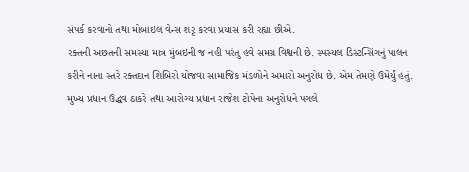સંપર્ક કરવાનો તથા મોબાઇલ વેન્સ શરૃ કરવા પ્રયાસ કરી રહ્યા છીએ.
રક્તની અછતની સમસ્યા માત્ર મુંબઇની જ નહી પરંતુ હવે સમગ્ર વિશ્વની છે. સ્પસ્યલ ડિસ્ટન્સિંગનું પાલન કરીને નાના સ્તરે રક્તદાન શિબિરો યોજવા સામાજિક મંડળોને અમારો અનુરોધ છે. એમ તેમણે ઉમેર્યું હતું.
મુખ્ય પ્રધાન ઉદ્ધવ ઠાકરે તથા આરોગ્ય પ્રધાન રાજેશ ટોપેના અનુરોધને પગલે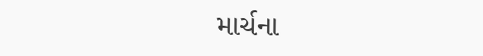માર્ચના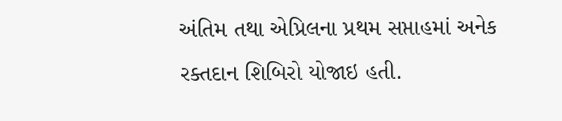અંતિમ તથા એપ્રિલના પ્રથમ સપ્તાહમાં અનેક રક્તદાન શિબિરો યોજાઇ હતી.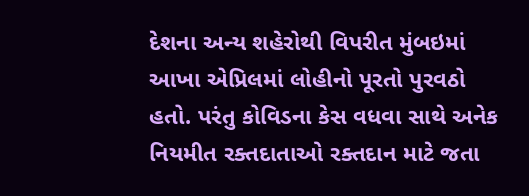દેશના અન્ય શહેરોથી વિપરીત મુંબઇમાં આખા એપ્રિલમાં લોહીનો પૂરતો પુરવઠો હતો. પરંતુ કોવિડના કેસ વધવા સાથે અનેક નિયમીત રક્તદાતાઓ રક્તદાન માટે જતા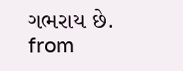ગભરાય છે.
from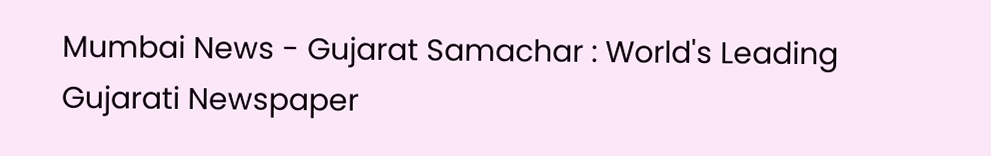Mumbai News - Gujarat Samachar : World's Leading Gujarati Newspaper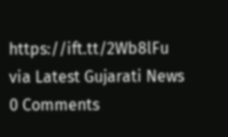https://ift.tt/2Wb8lFu
via Latest Gujarati News
0 Comments